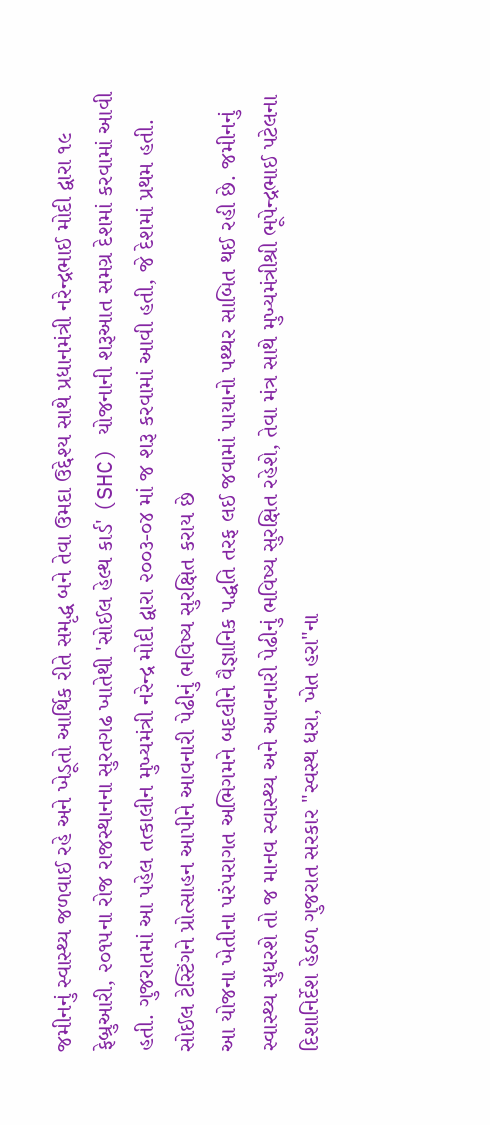જમીનનું સ્વાસ્થ્ય જળવાઈ રહે અને ખેડૂતો આર્થિક રીતે સમૃદ્ધ બને તેવા ઉમદા ઉદ્દેશ્ય સાથે પ્રધાનમંત્રી નરેન્દ્રભાઈ મોદી દ્વારા ૧૯ ફેબ્રુઆરી, ૨૦૧૫ના રોજ રાજસ્થાનના સુરતગઢ ખાતેથી 'સોઈલ હેલ્થ કાર્ડ' (SHC) યોજનાની શરૂઆત સમગ્ર દેશમાં કરવામાં આવી હતી. ગુજરાતમાં આ પહેલ તત્કાલીન મુખ્યમંત્રી નરેન્દ્ર મોદી દ્વારા ૨૦૦૩-૦૪ માં જ શરૂ કરવામાં આવી હતી, જે દેશમાં પ્રથમ હતી.
સોઈલ ટેસ્ટિંગને પ્રોત્સાહન આપીને આવનારી પેઢીનું ભવિષ્ય સુરક્ષિત કરાય છે
આ યોજના ખેતીના પરંપરાગત અભિગમને બદલીને વૈજ્ઞાનિક પદ્ધતિ તરફ લઈ જવામાં પાયાનો પથ્થર સાબિત થઈ રહી છે. જમીનનું સ્વાસ્થ્ય સુધરશે તો જ માનવ સ્વાસ્થ્ય અને આવનારી પેઢીનું ભવિષ્ય સુરક્ષિત રહેશે, તેવા મંત્ર સાથે મુખ્યમંત્રીશ્રી ભૂપેન્દ્રભાઈ પટેલના દિશાનિર્દેશ હેઠળ ગુજરાત સરકાર "સ્વસ્થ ધરા, ખેત હરા"ના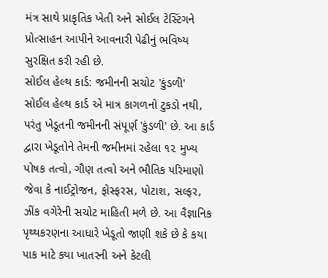મંત્ર સાથે પ્રાકૃતિક ખેતી અને સોઈલ ટેસ્ટિંગને પ્રોત્સાહન આપીને આવનારી પેઢીનું ભવિષ્ય સુરક્ષિત કરી રહી છે.
સોઈલ હેલ્થ કાર્ડ: જમીનની સચોટ 'કુંડળી'
સોઈલ હેલ્થ કાર્ડ એ માત્ર કાગળનો ટુકડો નથી, પરંતુ ખેડૂતની જમીનની સંપૂર્ણ 'કુંડળી' છે. આ કાર્ડ દ્વારા ખેડૂતોને તેમની જમીનમાં રહેલા ૧૨ મુખ્ય પોષક તત્વો, ગૌણ તત્વો અને ભૌતિક પરિમાણો જેવા કે નાઈટ્રોજન, ફોસ્ફરસ, પોટાશ, સલ્ફર, ઝીંક વગેરેની સચોટ માહિતી મળે છે. આ વૈજ્ઞાનિક પૃથ્થકરણના આધારે ખેડૂતો જાણી શકે છે કે કયા પાક માટે કયા ખાતરની અને કેટલી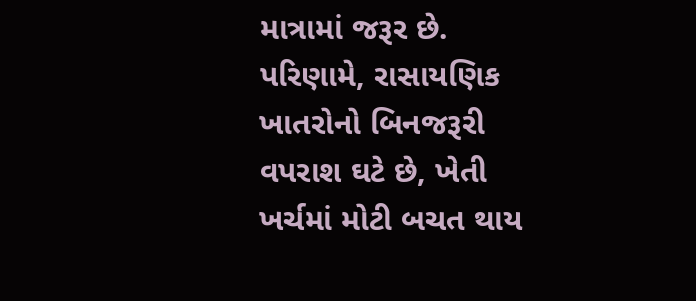માત્રામાં જરૂર છે. પરિણામે, રાસાયણિક ખાતરોનો બિનજરૂરી વપરાશ ઘટે છે, ખેતી ખર્ચમાં મોટી બચત થાય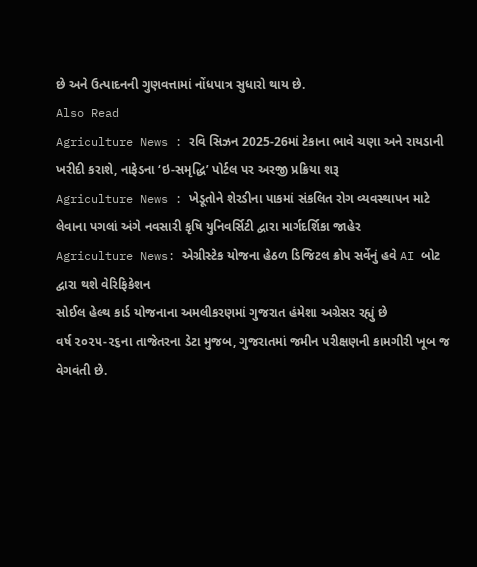છે અને ઉત્પાદનની ગુણવત્તામાં નોંધપાત્ર સુધારો થાય છે.
Also Read
Agriculture News : રવિ સિઝન 2025-26માં ટેકાના ભાવે ચણા અને રાયડાની ખરીદી કરાશે, નાફેડના ‘ઇ-સમૃદ્ધિ’ પોર્ટલ પર અરજી પ્રક્રિયા શરૂ
Agriculture News : ખેડૂતોને શેરડીના પાકમાં સંકલિત રોગ વ્યવસ્થાપન માટે લેવાના પગલાં અંગે નવસારી કૃષિ યુનિવર્સિટી દ્વારા માર્ગદર્શિકા જાહેર
Agriculture News: એગ્રીસ્ટેક યોજના હેઠળ ડિજિટલ ક્રોપ સર્વેનું હવે AI બોટ દ્વારા થશે વેરિફિકેશન
સોઈલ હેલ્થ કાર્ડ યોજનાના અમલીકરણમાં ગુજરાત હંમેશા અગ્રેસર રહ્યું છે
વર્ષ ૨૦૨૫-૨૬ના તાજેતરના ડેટા મુજબ, ગુજરાતમાં જમીન પરીક્ષણની કામગીરી ખૂબ જ વેગવંતી છે.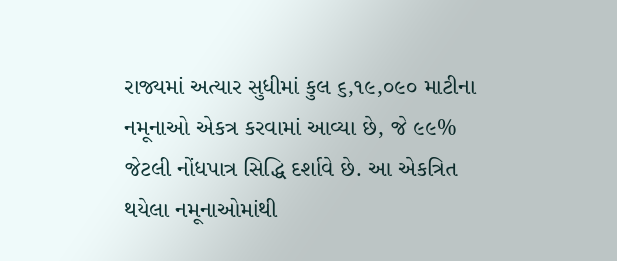રાજ્યમાં અત્યાર સુધીમાં કુલ ૬,૧૯,૦૯૦ માટીના નમૂનાઓ એકત્ર કરવામાં આવ્યા છે, જે ૯૯% જેટલી નોંધપાત્ર સિદ્ધિ દર્શાવે છે. આ એકત્રિત થયેલા નમૂનાઓમાંથી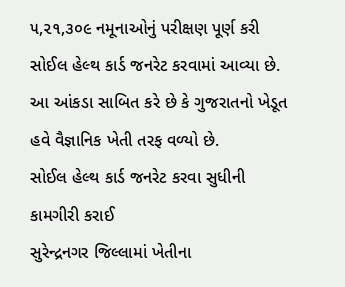૫,૨૧,૩૦૯ નમૂનાઓનું પરીક્ષણ પૂર્ણ કરી સોઈલ હેલ્થ કાર્ડ જનરેટ કરવામાં આવ્યા છે. આ આંકડા સાબિત કરે છે કે ગુજરાતનો ખેડૂત હવે વૈજ્ઞાનિક ખેતી તરફ વળ્યો છે.
સોઈલ હેલ્થ કાર્ડ જનરેટ કરવા સુધીની કામગીરી કરાઈ
સુરેન્દ્રનગર જિલ્લામાં ખેતીના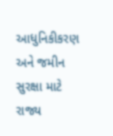આધુનિકીકરણ અને જમીન સુરક્ષા માટે રાજ્ય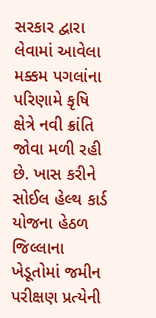સરકાર દ્વારા લેવામાં આવેલા મક્કમ પગલાંના પરિણામે કૃષિ ક્ષેત્રે નવી ક્રાંતિ જોવા મળી રહી છે. ખાસ કરીને સોઈલ હેલ્થ કાર્ડ યોજના હેઠળ જિલ્લાના ખેડૂતોમાં જમીન પરીક્ષણ પ્રત્યેની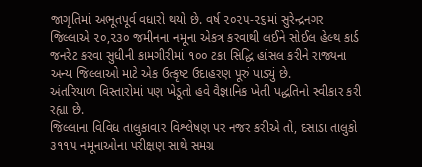જાગૃતિમાં અભૂતપૂર્વ વધારો થયો છે. વર્ષ ૨૦૨૫-૨૬માં સુરેન્દ્રનગર જિલ્લાએ ૨૦,૨૩૦ જમીનના નમૂના એકત્ર કરવાથી લઈને સોઈલ હેલ્થ કાર્ડ જનરેટ કરવા સુધીની કામગીરીમાં ૧૦૦ ટકા સિદ્ધિ હાંસલ કરીને રાજ્યના અન્ય જિલ્લાઓ માટે એક ઉત્કૃષ્ટ ઉદાહરણ પૂરું પાડ્યું છે.
અંતરિયાળ વિસ્તારોમાં પણ ખેડૂતો હવે વૈજ્ઞાનિક ખેતી પદ્ધતિનો સ્વીકાર કરી રહ્યા છે.
જિલ્લાના વિવિધ તાલુકાવાર વિશ્લેષણ પર નજર કરીએ તો, દસાડા તાલુકો ૩૧૧૫ નમૂનાઓના પરીક્ષણ સાથે સમગ્ર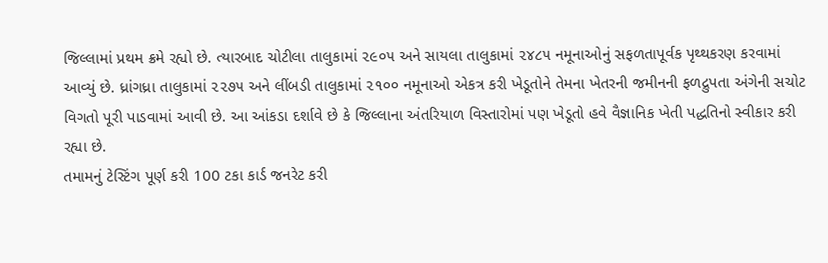જિલ્લામાં પ્રથમ ક્રમે રહ્યો છે. ત્યારબાદ ચોટીલા તાલુકામાં ૨૯૦૫ અને સાયલા તાલુકામાં ૨૪૮૫ નમૂનાઓનું સફળતાપૂર્વક પૃથ્થકરણ કરવામાં આવ્યું છે. ધ્રાંગધ્રા તાલુકામાં ૨૨૭૫ અને લીંબડી તાલુકામાં ૨૧૦૦ નમૂનાઓ એકત્ર કરી ખેડૂતોને તેમના ખેતરની જમીનની ફળદ્રુપતા અંગેની સચોટ વિગતો પૂરી પાડવામાં આવી છે. આ આંકડા દર્શાવે છે કે જિલ્લાના અંતરિયાળ વિસ્તારોમાં પણ ખેડૂતો હવે વૈજ્ઞાનિક ખેતી પદ્ધતિનો સ્વીકાર કરી રહ્યા છે.
તમામનું ટેસ્ટિંગ પૂર્ણ કરી 100 ટકા કાર્ડ જનરેટ કરી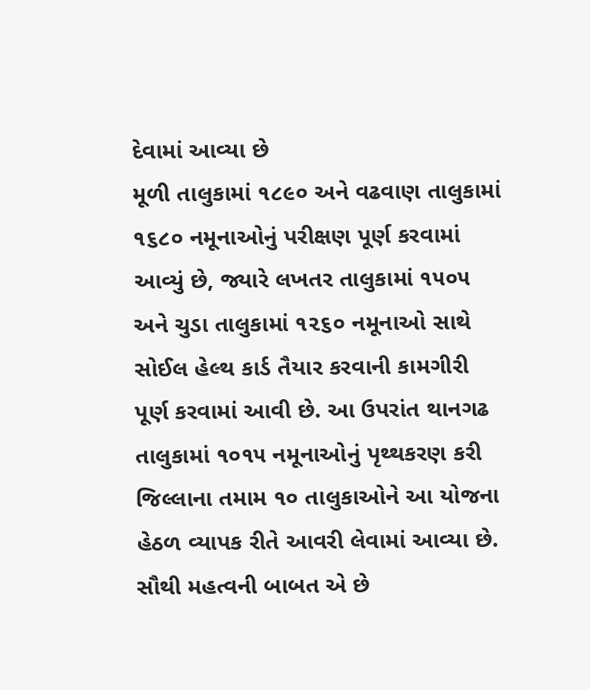દેવામાં આવ્યા છે
મૂળી તાલુકામાં ૧૮૯૦ અને વઢવાણ તાલુકામાં ૧૬૮૦ નમૂનાઓનું પરીક્ષણ પૂર્ણ કરવામાં આવ્યું છે, જ્યારે લખતર તાલુકામાં ૧૫૦૫ અને ચુડા તાલુકામાં ૧૨૬૦ નમૂનાઓ સાથે સોઈલ હેલ્થ કાર્ડ તૈયાર કરવાની કામગીરી પૂર્ણ કરવામાં આવી છે. આ ઉપરાંત થાનગઢ તાલુકામાં ૧૦૧૫ નમૂનાઓનું પૃથ્થકરણ કરી જિલ્લાના તમામ ૧૦ તાલુકાઓને આ યોજના હેઠળ વ્યાપક રીતે આવરી લેવામાં આવ્યા છે. સૌથી મહત્વની બાબત એ છે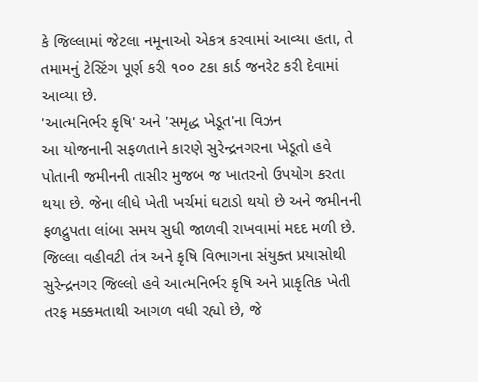કે જિલ્લામાં જેટલા નમૂનાઓ એકત્ર કરવામાં આવ્યા હતા, તે તમામનું ટેસ્ટિંગ પૂર્ણ કરી ૧૦૦ ટકા કાર્ડ જનરેટ કરી દેવામાં આવ્યા છે.
'આત્મનિર્ભર કૃષિ' અને 'સમૃદ્ધ ખેડૂત'ના વિઝન
આ યોજનાની સફળતાને કારણે સુરેન્દ્રનગરના ખેડૂતો હવે પોતાની જમીનની તાસીર મુજબ જ ખાતરનો ઉપયોગ કરતા થયા છે. જેના લીધે ખેતી ખર્ચમાં ઘટાડો થયો છે અને જમીનની ફળદ્રુપતા લાંબા સમય સુધી જાળવી રાખવામાં મદદ મળી છે. જિલ્લા વહીવટી તંત્ર અને કૃષિ વિભાગના સંયુક્ત પ્રયાસોથી સુરેન્દ્રનગર જિલ્લો હવે આત્મનિર્ભર કૃષિ અને પ્રાકૃતિક ખેતી તરફ મક્કમતાથી આગળ વધી રહ્યો છે, જે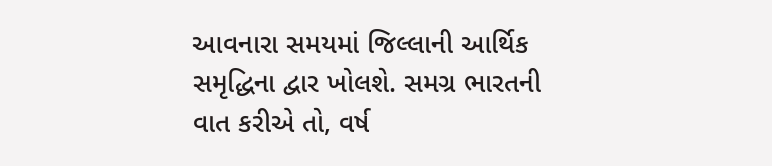આવનારા સમયમાં જિલ્લાની આર્થિક સમૃદ્ધિના દ્વાર ખોલશે. સમગ્ર ભારતની વાત કરીએ તો, વર્ષ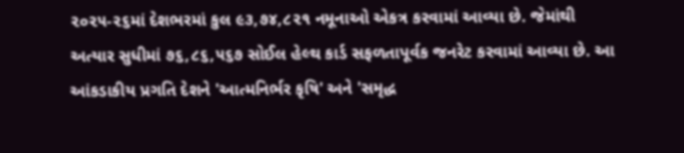૨૦૨૫-૨૬માં દેશભરમાં કુલ ૯૩,૭૪,૮૨૧ નમૂનાઓ એકત્ર કરવામાં આવ્યા છે. જેમાંથી અત્યાર સુધીમાં ૭૬,૮૬,૫૬૭ સોઈલ હેલ્થ કાર્ડ સફળતાપૂર્વક જનરેટ કરવામાં આવ્યા છે. આ આંકડાકીય પ્રગતિ દેશને 'આત્મનિર્ભર કૃષિ' અને 'સમૃદ્ધ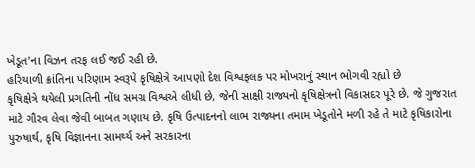ખેડૂત'ના વિઝન તરફ લઈ જઈ રહી છે.
હરિયાળી ક્રાંતિના પરિણામ સ્વરૂપે કૃષિક્ષેત્રે આપણો દેશ વિશ્વફલક પર મોખરાનું સ્થાન ભોગવી રહ્યો છે
કૃષિક્ષેત્રે થયેલી પ્રગતિની નોંધ સમગ્ર વિશ્વએ લીધી છે, જેની સાક્ષી રાજ્યનો કૃષિક્ષેત્રનો વિકાસદર પૂરે છે. જે ગુજરાત માટે ગૌરવ લેવા જેવી બાબત ગણાય છે. કૃષિ ઉત્પાદનનો લાભ રાજ્યના તમામ ખેડૂતોને મળી રહે તે માટે કૃષિકારોના પુરુષાર્થ, કૃષિ વિજ્ઞાનના સામર્થ્ય અને સરકારના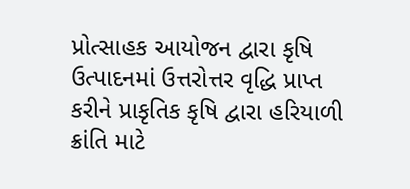પ્રોત્સાહક આયોજન દ્વારા કૃષિ ઉત્પાદનમાં ઉત્તરોત્તર વૃદ્ધિ પ્રાપ્ત કરીને પ્રાકૃતિક કૃષિ દ્વારા હરિયાળી ક્રાંતિ માટે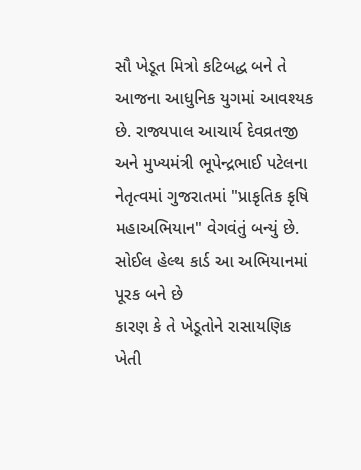સૌ ખેડૂત મિત્રો કટિબદ્ધ બને તે આજના આધુનિક યુગમાં આવશ્યક છે. રાજ્યપાલ આચાર્ય દેવવ્રતજી અને મુખ્યમંત્રી ભૂપેન્દ્રભાઈ પટેલના નેતૃત્વમાં ગુજરાતમાં "પ્રાકૃતિક કૃષિ મહાઅભિયાન" વેગવંતું બન્યું છે.
સોઈલ હેલ્થ કાર્ડ આ અભિયાનમાં પૂરક બને છે
કારણ કે તે ખેડૂતોને રાસાયણિક ખેતી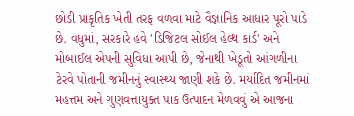છોડી પ્રાકૃતિક ખેતી તરફ વળવા માટે વૈજ્ઞાનિક આધાર પૂરો પાડે છે. વધુમાં, સરકારે હવે 'ડિજિટલ સોઈલ હેલ્થ કાર્ડ' અને મોબાઈલ એપની સુવિધા આપી છે, જેનાથી ખેડૂતો આંગળીના ટેરવે પોતાની જમીનનું સ્વાસ્થ્ય જાણી શકે છે. મર્યાદિત જમીનમાં મહત્તમ અને ગુણવત્તાયુક્ત પાક ઉત્પાદન મેળવવું એ આજના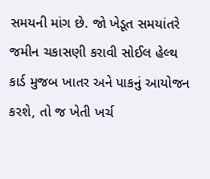સમયની માંગ છે. જો ખેડૂત સમયાંતરે જમીન ચકાસણી કરાવી સોઈલ હેલ્થ કાર્ડ મુજબ ખાતર અને પાકનું આયોજન કરશે, તો જ ખેતી ખર્ચ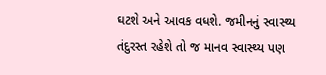ઘટશે અને આવક વધશે. જમીનનું સ્વાસ્થ્ય તંદુરસ્ત રહેશે તો જ માનવ સ્વાસ્થ્ય પણ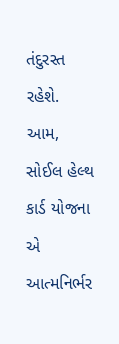તંદુરસ્ત રહેશે. આમ, સોઈલ હેલ્થ કાર્ડ યોજના એ આત્મનિર્ભર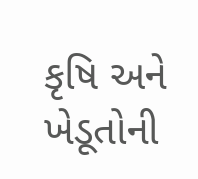કૃષિ અને ખેડૂતોની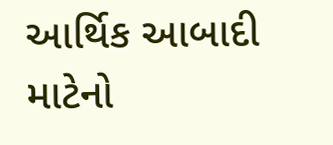આર્થિક આબાદી માટેનો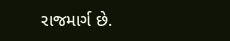રાજમાર્ગ છે.